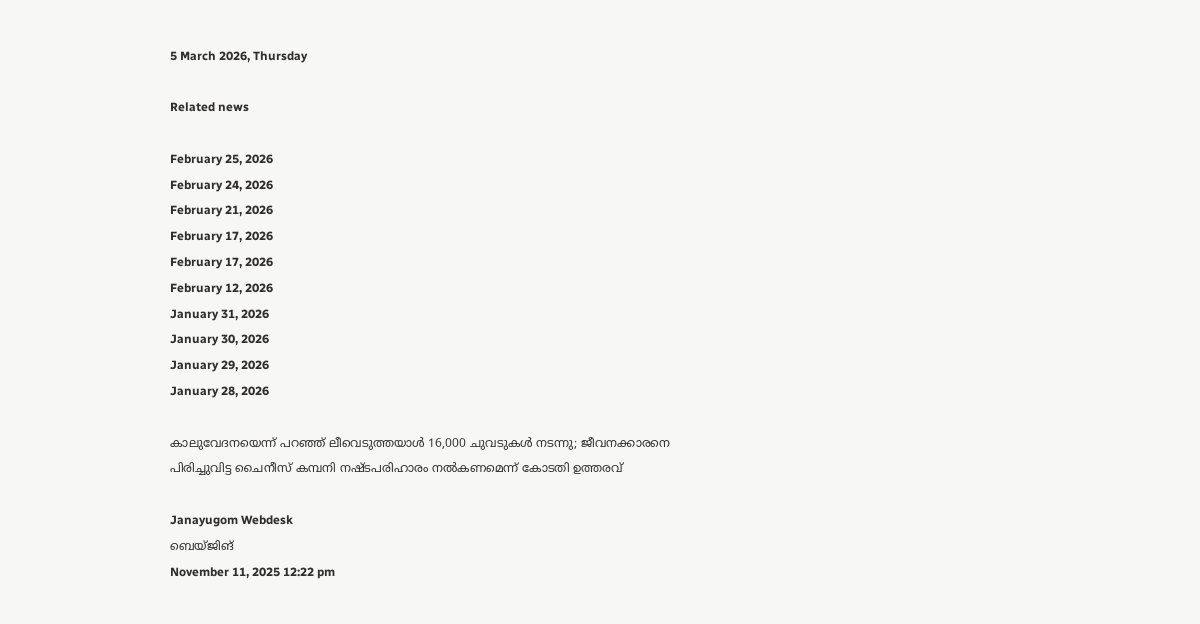5 March 2026, Thursday

Related news

February 25, 2026
February 24, 2026
February 21, 2026
February 17, 2026
February 17, 2026
February 12, 2026
January 31, 2026
January 30, 2026
January 29, 2026
January 28, 2026

കാലുവേദനയെന്ന് പറഞ്ഞ് ലീവെടുത്തയാൾ 16,000 ചുവടുകൾ നടന്നു; ജീവനക്കാരനെ പിരിച്ചുവിട്ട ചൈനീസ് കമ്പനി നഷ്ടപരിഹാരം നല്‍കണമെന്ന് കോടതി ഉത്തരവ്

Janayugom Webdesk
ബെയ്ജിങ്
November 11, 2025 12:22 pm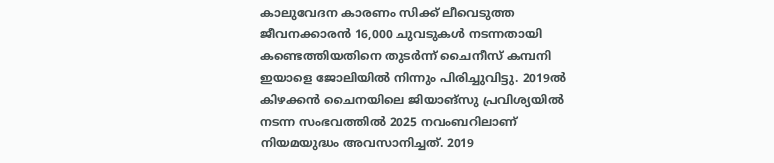കാലുവേദന കാരണം സിക്ക് ലീവെടുത്ത ജീവനക്കാരൻ 16,000 ചുവടുകൾ നടന്നതായി കണ്ടെത്തിയതിനെ തുടർന്ന് ചൈനീസ് കമ്പനി ഇയാളെ ജോലിയിൽ നിന്നും പിരിച്ചുവിട്ടു. 2019ൽ കിഴക്കൻ ചൈനയിലെ ജിയാങ്‌സു പ്രവിശ്യയിൽ നടന്ന സംഭവത്തിൽ 2025 നവംബറിലാണ് നിയമയുദ്ധം അവസാനിച്ചത്. 2019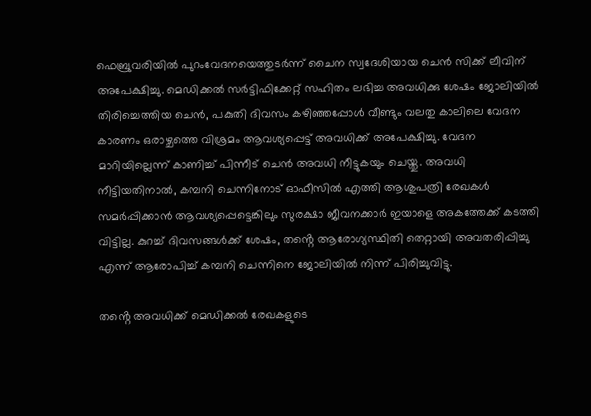ഫെബ്രുവരിയിൽ പുറംവേദനയെത്തുടർന്ന് ചൈന സ്വദേശിയായ ചെൻ സിക്ക് ലീവിന് അപേക്ഷിച്ചു. മെഡിക്കൽ സർട്ടിഫിക്കേറ്റ് സഹിതം ലഭിച്ച അവധിക്കു ശേഷം ജോലിയിൽ തിരിച്ചെത്തിയ ചെൻ, പകുതി ദിവസം കഴിഞ്ഞപ്പോൾ വീണ്ടും വലതു കാലിലെ വേദന കാരണം ഒരാഴ്ചത്തെ വിശ്രമം ആവശ്യപ്പെട്ട് അവധിക്ക് അപേക്ഷിച്ചു. വേദന മാറിയില്ലെന്ന് കാണിച്ച് പിന്നീട് ചെൻ അവധി നീട്ടുകയും ചെയ്തു. അവധി നീട്ടിയതിനാൽ, കമ്പനി ചെന്നിനോട് ഓഫീസിൽ എത്തി ആശുപത്രി രേഖകൾ സമർപ്പിക്കാൻ ആവശ്യപ്പെട്ടെങ്കിലും സുരക്ഷാ ജീവനക്കാർ ഇയാളെ അകത്തേക്ക് കടത്തി വിട്ടില്ല. കുറച്ച് ദിവസങ്ങൾക്ക് ശേഷം, തൻ്റെ ആരോഗ്യസ്ഥിതി തെറ്റായി അവതരിപ്പിച്ചു എന്ന് ആരോപിച്ച് കമ്പനി ചെന്നിനെ ജോലിയിൽ നിന്ന് പിരിച്ചുവിട്ടു.

തൻ്റെ അവധിക്ക് മെഡിക്കൽ രേഖകളുടെ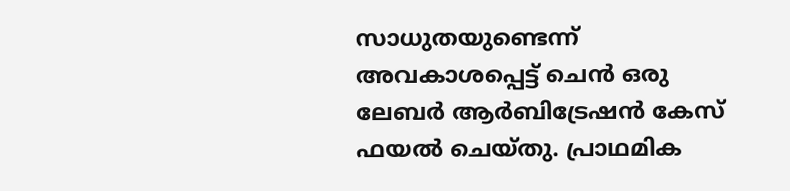സാധുതയുണ്ടെന്ന് അവകാശപ്പെട്ട് ചെൻ ഒരു ലേബർ ആർബിട്രേഷൻ കേസ് ഫയൽ ചെയ്തു. പ്രാഥമിക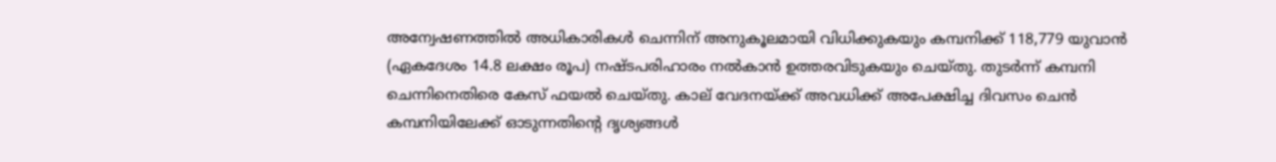അന്വേഷണത്തിൽ അധികാരികൾ ചെന്നിന് അനുകൂലമായി വിധിക്കുകയും കമ്പനിക്ക് 118,779 യുവാൻ (ഏകദേശം 14.8 ലക്ഷം രൂപ) നഷ്ടപരിഹാരം നൽകാൻ ഉത്തരവിടുകയും ചെയ്തു. തുടർന്ന് കമ്പനി ചെന്നിനെതിരെ കേസ് ഫയൽ ചെയ്തു. കാല് വേദനയ്ക്ക് അവധിക്ക് അപേക്ഷിച്ച ദിവസം ചെൻ കമ്പനിയിലേക്ക് ഓടുന്നതിൻ്റെ ദൃശ്യങ്ങൾ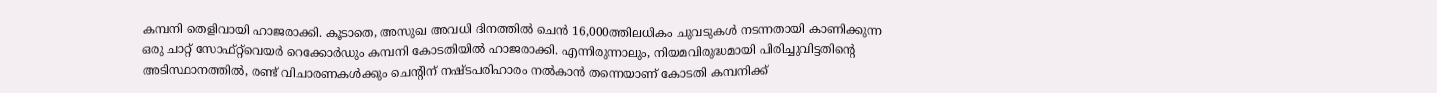കമ്പനി തെളിവായി ഹാജരാക്കി. കൂടാതെ, അസുഖ അവധി ദിനത്തിൽ ചെൻ 16,000ത്തിലധികം ചുവടുകൾ നടന്നതായി കാണിക്കുന്ന ഒരു ചാറ്റ് സോഫ്റ്റ്‌വെയർ റെക്കോർഡും കമ്പനി കോടതിയിൽ ഹാജരാക്കി. എന്നിരുന്നാലും, നിയമവിരുദ്ധമായി പിരിച്ചുവിട്ടതിൻ്റെ അടിസ്ഥാനത്തിൽ, രണ്ട് വിചാരണകൾക്കും ചെൻ്റിന് നഷ്ടപരിഹാരം നൽകാൻ തന്നെയാണ് കോടതി കമ്പനിക്ക്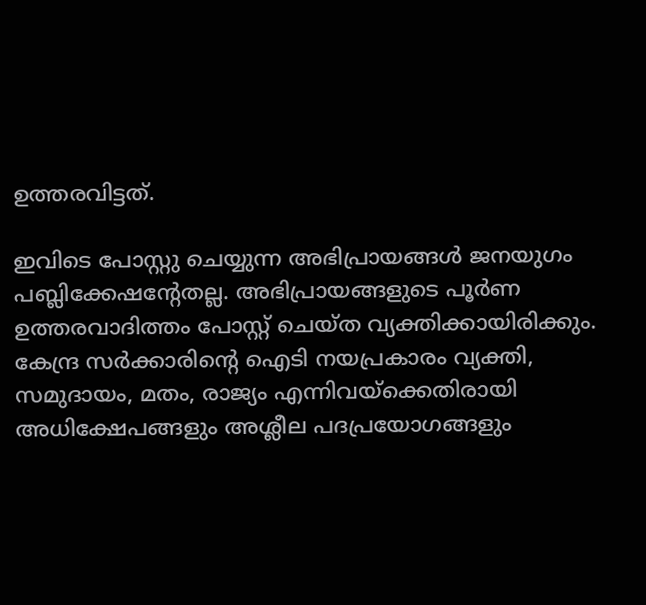ഉത്തരവിട്ടത്.

ഇവിടെ പോസ്റ്റു ചെയ്യുന്ന അഭിപ്രായങ്ങള്‍ ജനയുഗം പബ്ലിക്കേഷന്റേതല്ല. അഭിപ്രായങ്ങളുടെ പൂര്‍ണ ഉത്തരവാദിത്തം പോസ്റ്റ് ചെയ്ത വ്യക്തിക്കായിരിക്കും. കേന്ദ്ര സര്‍ക്കാരിന്റെ ഐടി നയപ്രകാരം വ്യക്തി, സമുദായം, മതം, രാജ്യം എന്നിവയ്‌ക്കെതിരായി അധിക്ഷേപങ്ങളും അശ്ലീല പദപ്രയോഗങ്ങളും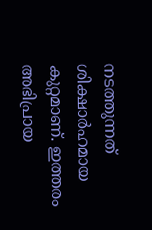നടത്തുന്നത് ശിക്ഷാര്‍ഹമായ കുറ്റമാണ്. ഇത്തരം അഭിപ്രായ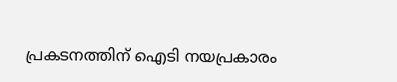പ്രകടനത്തിന് ഐടി നയപ്രകാരം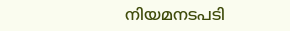നിയമനടപടി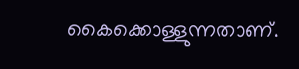കൈക്കൊള്ളുന്നതാണ്.